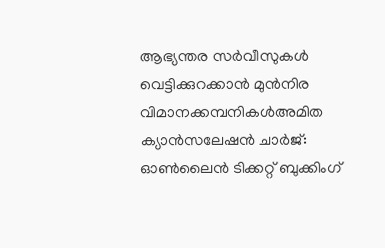ആഭ്യന്തര സർവീസുകൾ വെട്ടിക്കുറക്കാൻ മുൻനിര വിമാനക്കമ്പനികൾഅമിത ക്യാൻസലേഷൻ ചാർജ്: ഓൺലൈൻ ടിക്കറ്റ് ബുക്കിംഗ്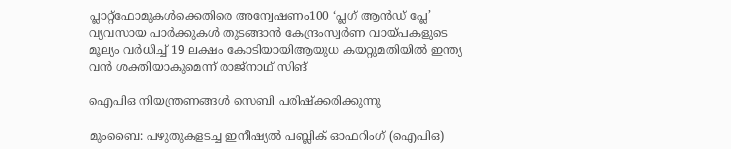പ്ലാറ്റ്‌ഫോമുകൾക്കെതിരെ അന്വേഷണം100 ‘പ്ലഗ് ആൻഡ് പ്ലേ’ വ്യവസായ പാർക്കുകൾ തുടങ്ങാൻ കേന്ദ്രംസ്വർണ വായ്പകളുടെ മൂല്യം വർധിച്ച് 19 ലക്ഷം കോടിയായിആയുധ കയറ്റുമതിയിൽ ഇന്ത്യ വൻ ശക്തിയാകുമെന്ന് രാജ്നാഥ് സിങ്

ഐപിഒ നിയന്ത്രണങ്ങള്‍ സെബി പരിഷ്‌ക്കരിക്കുന്നു

മുംബൈ: പഴുതുകളടച്ച ഇനീഷ്യല്‍ പബ്ലിക് ഓഫറിംഗ് (ഐപിഒ)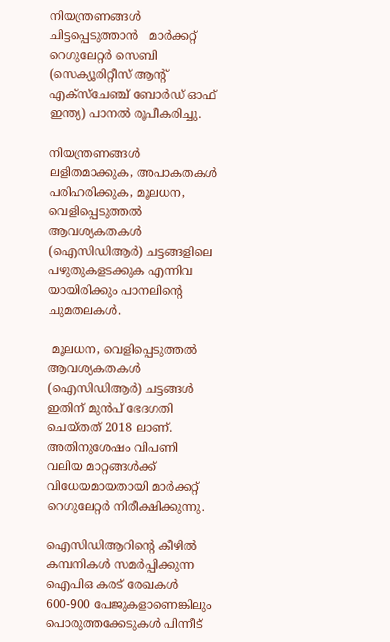നിയന്ത്രണങ്ങള്‍ ചിട്ടപ്പെടുത്താന്‍   മാര്‍ക്കറ്റ് റെഗുലേറ്റര്‍ സെബി (സെക്യൂരിറ്റീസ് ആന്റ് എക്‌സ്‌ചേഞ്ച് ബോര്‍ഡ് ഓഫ് ഇന്ത്യ) പാനല്‍ രൂപീകരിച്ചു.

നിയന്ത്രണങ്ങള്‍ ലളിതമാക്കുക, അപാകതകള്‍ പരിഹരിക്കുക, മൂലധന, വെളിപ്പെടുത്തല്‍ ആവശ്യകതകള്‍ (ഐസിഡിആര്‍) ചട്ടങ്ങളിലെ പഴുതുകളടക്കുക എന്നിവ യായിരിക്കും പാനലിന്റെ ചുമതലകള്‍.

 മൂലധന, വെളിപ്പെടുത്തല്‍ ആവശ്യകതകള്‍ (ഐസിഡിആര്‍) ചട്ടങ്ങള്‍ ഇതിന് മുന്‍പ് ഭേദഗതി ചെയ്തത് 2018 ലാണ്. അതിനുശേഷം വിപണി വലിയ മാറ്റങ്ങള്‍ക്ക് വിധേയമായതായി മാര്‍ക്കറ്റ് റെഗുലേറ്റര്‍ നിരീക്ഷിക്കുന്നു.

ഐസിഡിആറിന്റെ കീഴില്‍ കമ്പനികള്‍ സമര്‍പ്പിക്കുന്ന ഐപിഒ കരട് രേഖകള്‍ 600-900 പേജുകളാണെങ്കിലും പൊരുത്തക്കേടുകള്‍ പിന്നീട്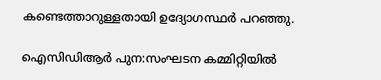കണ്ടെത്താറുള്ളതായി ഉദ്യോഗസ്ഥര്‍ പറഞ്ഞു.

ഐസിഡിആര്‍ പുന:സംഘടന കമ്മിറ്റിയില്‍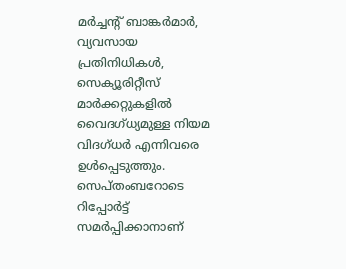മര്‍ച്ചന്റ് ബാങ്കര്‍മാര്‍, വ്യവസായ പ്രതിനിധികള്‍, സെക്യൂരിറ്റീസ് മാര്‍ക്കറ്റുകളില്‍ വൈദഗ്ധ്യമുള്ള നിയമ വിദഗ്ധര്‍ എന്നിവരെ ഉള്‍പ്പെടുത്തും. സെപ്തംബറോടെ റിപ്പോര്‍ട്ട് സമര്‍പ്പിക്കാനാണ്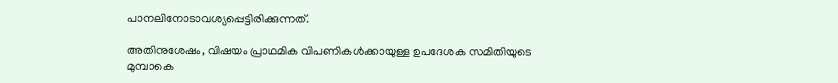പാനലിനോടാവശ്യപ്പെട്ടിരിക്കുന്നത്.

അതിനുശേഷം, വിഷയം പ്രാഥമിക വിപണികള്‍ക്കായുള്ള ഉപദേശക സമിതിയുടെ മുമ്പാകെ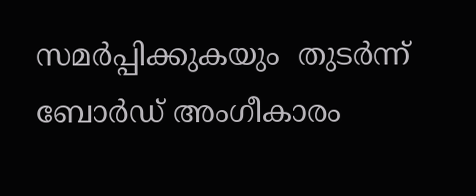സമര്‍പ്പിക്കുകയും  തുടര്‍ന്ന് ബോര്‍ഡ് അംഗീകാരം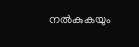നല്‍കുകയും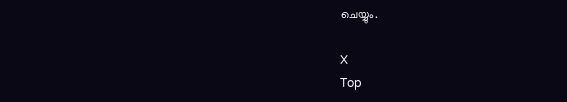ചെയ്യും.

X
Top